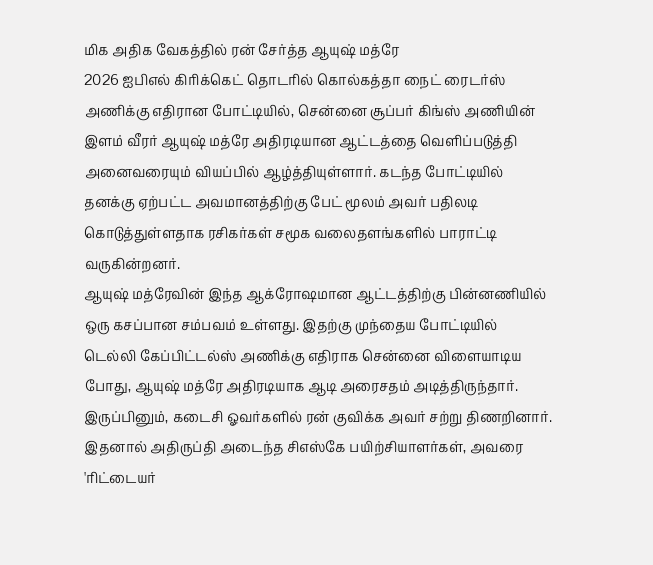மிக அதிக வேகத்தில் ரன் சேர்த்த ஆயுஷ் மத்ரே
2026 ஐபிஎல் கிரிக்கெட் தொடரில் கொல்கத்தா நைட் ரைடர்ஸ் அணிக்கு எதிரான போட்டியில், சென்னை சூப்பர் கிங்ஸ் அணியின் இளம் வீரர் ஆயுஷ் மத்ரே அதிரடியான ஆட்டத்தை வெளிப்படுத்தி அனைவரையும் வியப்பில் ஆழ்த்தியுள்ளார். கடந்த போட்டியில் தனக்கு ஏற்பட்ட அவமானத்திற்கு பேட் மூலம் அவர் பதிலடி கொடுத்துள்ளதாக ரசிகர்கள் சமூக வலைதளங்களில் பாராட்டி வருகின்றனர்.
ஆயுஷ் மத்ரேவின் இந்த ஆக்ரோஷமான ஆட்டத்திற்கு பின்னணியில் ஒரு கசப்பான சம்பவம் உள்ளது. இதற்கு முந்தைய போட்டியில் டெல்லி கேப்பிட்டல்ஸ் அணிக்கு எதிராக சென்னை விளையாடிய போது, ஆயுஷ் மத்ரே அதிரடியாக ஆடி அரைசதம் அடித்திருந்தார். இருப்பினும், கடைசி ஓவர்களில் ரன் குவிக்க அவர் சற்று திணறினார். இதனால் அதிருப்தி அடைந்த சிஎஸ்கே பயிற்சியாளர்கள், அவரை 'ரிட்டையர்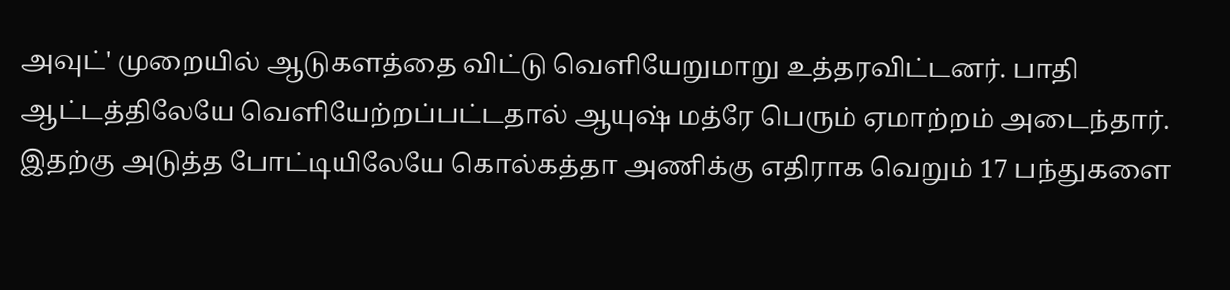அவுட்' முறையில் ஆடுகளத்தை விட்டு வெளியேறுமாறு உத்தரவிட்டனர். பாதி ஆட்டத்திலேயே வெளியேற்றப்பட்டதால் ஆயுஷ் மத்ரே பெரும் ஏமாற்றம் அடைந்தார்.
இதற்கு அடுத்த போட்டியிலேயே கொல்கத்தா அணிக்கு எதிராக வெறும் 17 பந்துகளை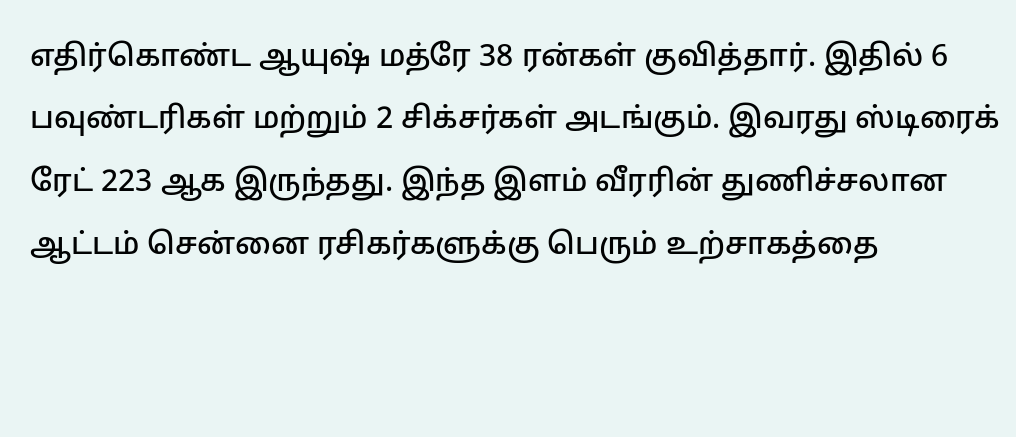எதிர்கொண்ட ஆயுஷ் மத்ரே 38 ரன்கள் குவித்தார். இதில் 6 பவுண்டரிகள் மற்றும் 2 சிக்சர்கள் அடங்கும். இவரது ஸ்டிரைக் ரேட் 223 ஆக இருந்தது. இந்த இளம் வீரரின் துணிச்சலான ஆட்டம் சென்னை ரசிகர்களுக்கு பெரும் உற்சாகத்தை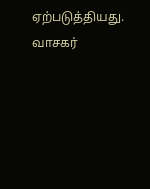ஏற்படுத்தியது.
வாசகர்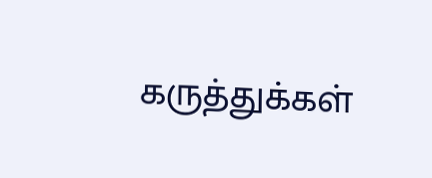கருத்துக்கள்